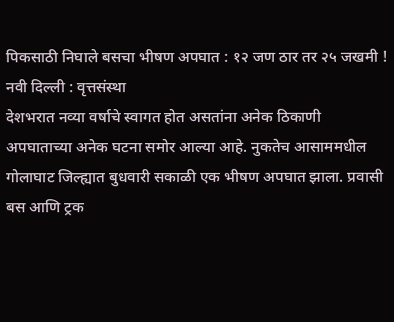पिकसाठी निघाले बसचा भीषण अपघात : १२ जण ठार तर २५ जखमी !
नवी दिल्ली : वृत्तसंस्था
देशभरात नव्या वर्षाचे स्वागत होत असतांना अनेक ठिकाणी अपघाताच्या अनेक घटना समोर आल्या आहे. नुकतेच आसाममधील गोलाघाट जिल्ह्यात बुधवारी सकाळी एक भीषण अपघात झाला. प्रवासी बस आणि ट्रक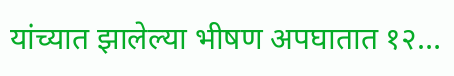यांच्यात झालेल्या भीषण अपघातात १२…